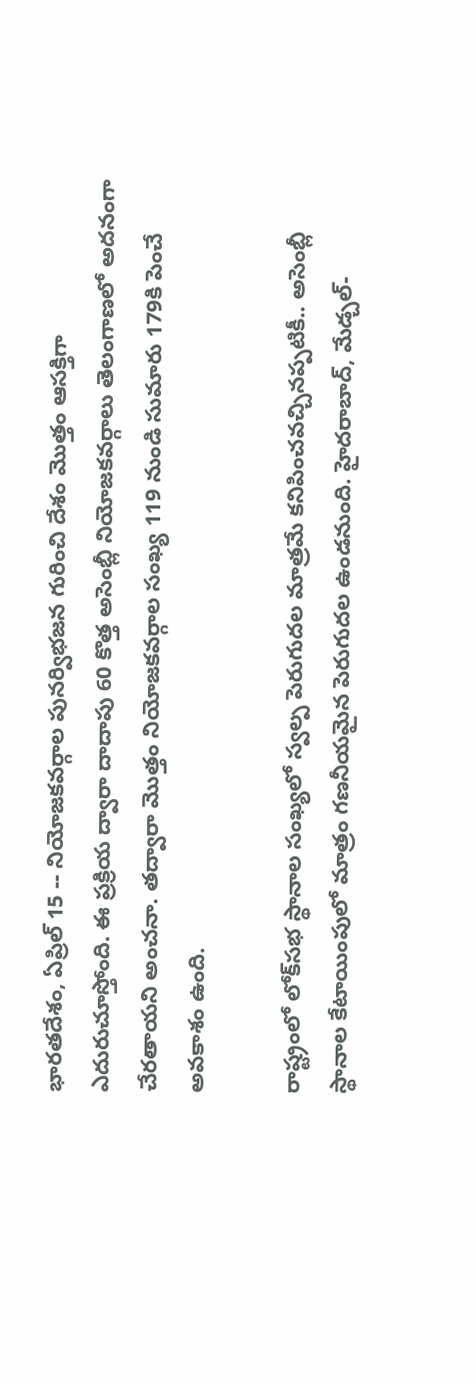భారతదేశం, ఏప్రిల్ 15 -- నియోజకవర్గాల పునర్విభజన గురించి దేశం మెుత్తం ఆసక్తిగా ఎదురుచూస్తోంది. ఈ ప్రక్రియ ద్వారా దాదాపు 60 కొత్త అసెంబ్లీ నియోజకవర్గాలు తెలంగాణలో అదనంగా చేరతాయని అంచనా. తద్వారా మొత్తం నియోజకవర్గాల సంఖ్య 119 నుండి సుమారు 179కి పెంచే అవకాశం ఉంది.

రాష్ట్రంలో లోక్‌సభ స్థానాల సంఖ్యలో స్వల్ప పెరుగుదల మాత్రమే కనిపించవచ్చినప్పటికీ.. అసెంబ్లీ స్థానాల కేటాయింపులో మాత్రం గణనీయమైన పెరుగుదల ఉండనుంది. హైదరాబాద్, మేడ్చల్-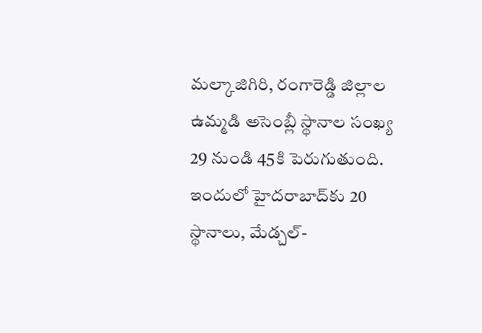మల్కాజిగిరి, రంగారెడ్డి జిల్లాల ఉమ్మడి అసెంబ్లీ స్థానాల సంఖ్య 29 నుండి 45కి పెరుగుతుంది. ఇందులో హైదరాబాద్‌కు 20 స్థానాలు, మేడ్చల్-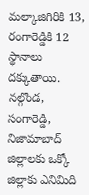మల్కాజిగిరికి 13, రంగారెడ్డికి 12 స్థానాలు దక్కుతాయి. నల్గొండ, సంగారెడ్డి, నిజామాబాద్ జిల్లాలకు ఒక్కో జిల్లాకు ఎనిమిది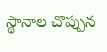స్థానాల చొప్పున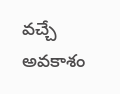వచ్చే అవకాశం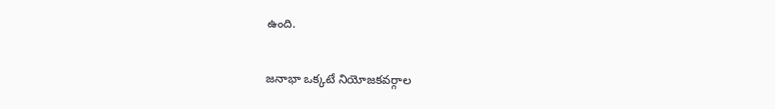ఉంది.

జనాభా ఒక్కటే నియోజకవర్గాల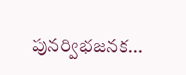పునర్విభజనక...